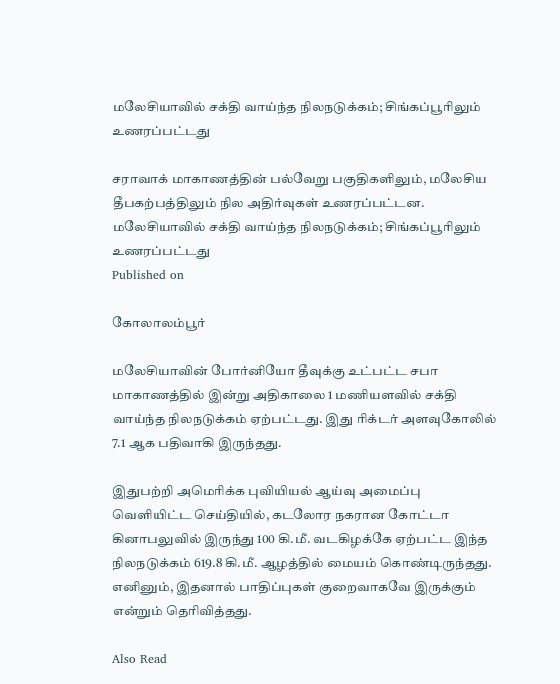மலேசியாவில் சக்தி வாய்ந்த நிலநடுக்கம்; சிங்கப்பூரிலும் உணரப்பட்டது

சராவாக் மாகாணத்தின் பல்வேறு பகுதிகளிலும், மலேசிய தீபகற்பத்திலும் நில அதிர்வுகள் உணரப்பட்டன.
மலேசியாவில் சக்தி வாய்ந்த நிலநடுக்கம்; சிங்கப்பூரிலும் உணரப்பட்டது
Published on

கோலாலம்பூர்

மலேசியாவின் போர்னியோ தீவுக்கு உட்பட்ட சபா மாகாணத்தில் இன்று அதிகாலை 1 மணியளவில் சக்தி வாய்ந்த நிலநடுக்கம் ஏற்பட்டது. இது ரிக்டர் அளவுகோலில் 7.1 ஆக பதிவாகி இருந்தது.

இதுபற்றி அமெரிக்க புவியியல் ஆய்வு அமைப்பு வெளியிட்ட செய்தியில், கடலோர நகரான கோட்டா கினாபலுவில் இருந்து 100 கி.மீ. வடகிழக்கே ஏற்பட்ட இந்த நிலநடுக்கம் 619.8 கி.மீ. ஆழத்தில் மையம் கொண்டிருந்தது. எனினும், இதனால் பாதிப்புகள் குறைவாகவே இருக்கும் என்றும் தெரிவித்தது.

Also Read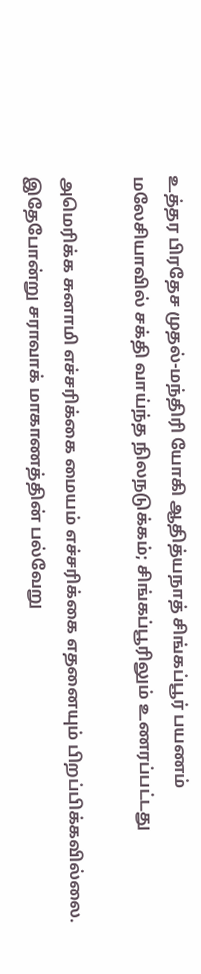உத்தர பிரதேச முதல்-மந்திரி யோகி ஆதித்யநாத் சிங்கப்பூர் பயணம்
மலேசியாவில் சக்தி வாய்ந்த நிலநடுக்கம்; சிங்கப்பூரிலும் உணரப்பட்டது

அமெரிக்க சுனாமி எச்சரிக்கை மையம் எச்சரிக்கை எதனையும் பிறப்பிக்கவில்லை. இதேபோன்று சராவாக் மாகாணத்தின் பல்வேறு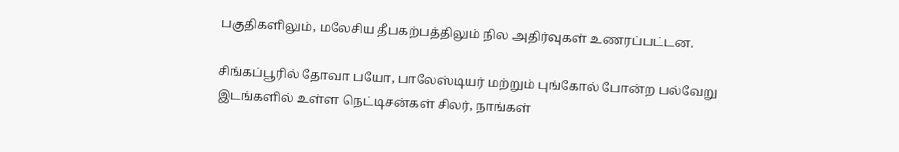பகுதிகளிலும், மலேசிய தீபகற்பத்திலும் நில அதிர்வுகள் உணரப்பட்டன.

சிங்கப்பூரில் தோவா பயோ, பாலேஸ்டியர் மற்றும் புங்கோல் போன்ற பல்வேறு இடங்களில் உள்ள நெட்டிசன்கள் சிலர், நாங்கள்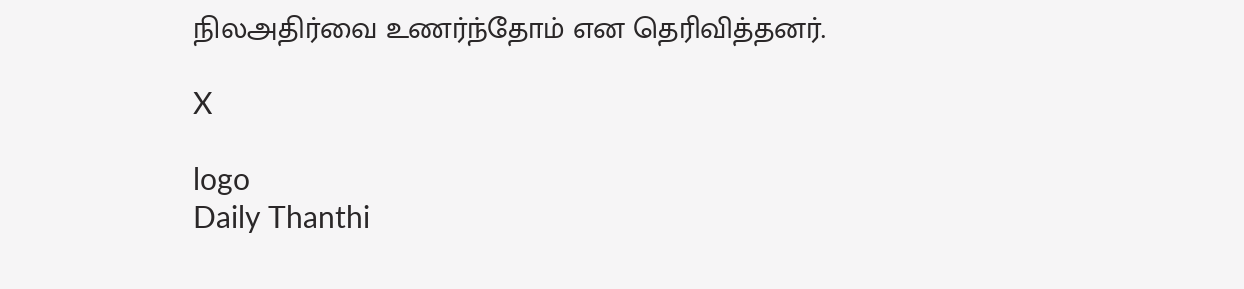நிலஅதிர்வை உணர்ந்தோம் என தெரிவித்தனர்.

X

logo
Daily Thanthi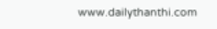www.dailythanthi.com